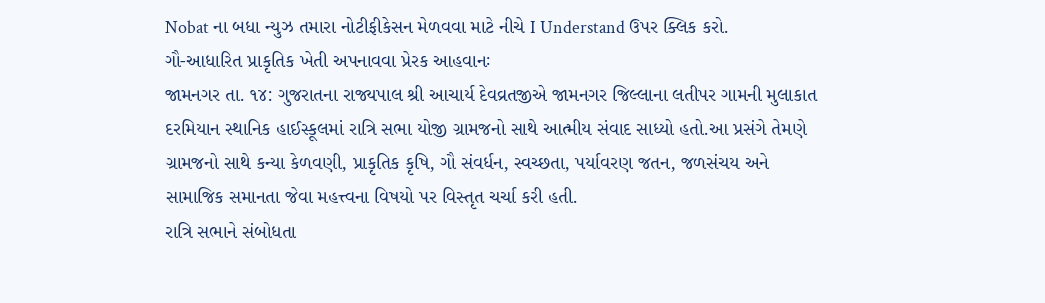Nobat ના બધા ન્યુઝ તમારા નોટીફીકેસન મેળવવા માટે નીચે I Understand ઉપર ક્લિક કરો.
ગૌ-આધારિત પ્રાકૃતિક ખેતી અપનાવવા પ્રેરક આહવાનઃ
જામનગર તા. ૧૪: ગુજરાતના રાજ્યપાલ શ્રી આચાર્ય દેવવ્રતજીએ જામનગર જિલ્લાના લતીપર ગામની મુલાકાત દરમિયાન સ્થાનિક હાઈસ્કૂલમાં રાત્રિ સભા યોજી ગ્રામજનો સાથે આત્મીય સંવાદ સાધ્યો હતો.આ પ્રસંગે તેમણે ગ્રામજનો સાથે કન્યા કેળવણી, પ્રાકૃતિક કૃષિ, ગૌ સંવર્ધન, સ્વચ્છતા, પર્યાવરણ જતન, જળસંચય અને સામાજિક સમાનતા જેવા મહત્ત્વના વિષયો પર વિસ્તૃત ચર્ચા કરી હતી.
રાત્રિ સભાને સંબોધતા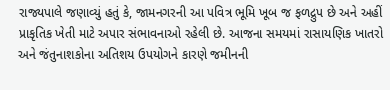રાજ્યપાલે જણાવ્યું હતું કે, જામનગરની આ પવિત્ર ભૂમિ ખૂબ જ ફળદ્રુપ છે અને અહીં પ્રાકૃતિક ખેતી માટે અપાર સંભાવનાઓ રહેલી છે. આજના સમયમાં રાસાયણિક ખાતરો અને જંતુનાશકોના અતિશય ઉપયોગને કારણે જમીનની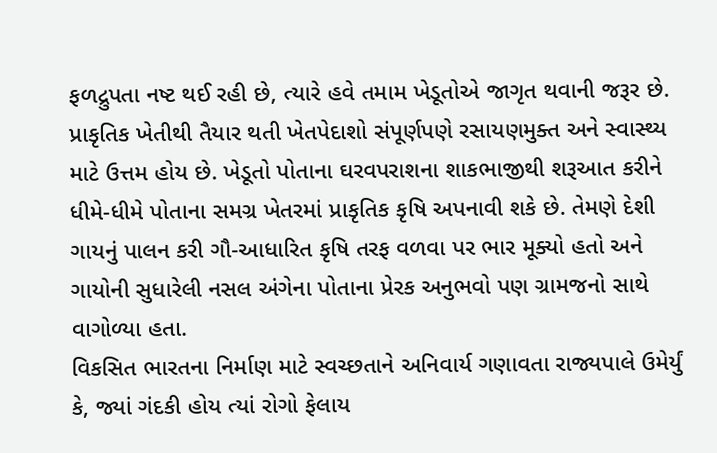ફળદ્રુપતા નષ્ટ થઈ રહી છે, ત્યારે હવે તમામ ખેડૂતોએ જાગૃત થવાની જરૂર છે. પ્રાકૃતિક ખેતીથી તૈયાર થતી ખેતપેદાશો સંપૂર્ણપણે રસાયણમુક્ત અને સ્વાસ્થ્ય માટે ઉત્તમ હોય છે. ખેડૂતો પોતાના ઘરવપરાશના શાકભાજીથી શરૂઆત કરીને ધીમે-ધીમે પોતાના સમગ્ર ખેતરમાં પ્રાકૃતિક કૃષિ અપનાવી શકે છે. તેમણે દેશી ગાયનું પાલન કરી ગૌ-આધારિત કૃષિ તરફ વળવા પર ભાર મૂક્યો હતો અને ગાયોની સુધારેલી નસલ અંગેના પોતાના પ્રેરક અનુભવો પણ ગ્રામજનો સાથે વાગોળ્યા હતા.
વિકસિત ભારતના નિર્માણ માટે સ્વચ્છતાને અનિવાર્ય ગણાવતા રાજ્યપાલે ઉમેર્યું કે, જ્યાં ગંદકી હોય ત્યાં રોગો ફેલાય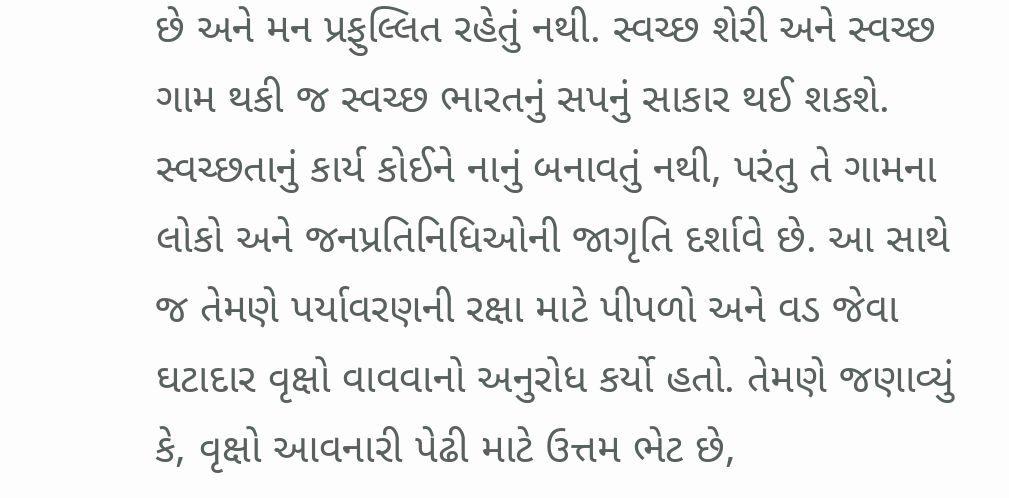છે અને મન પ્રફુલ્લિત રહેતું નથી. સ્વચ્છ શેરી અને સ્વચ્છ ગામ થકી જ સ્વચ્છ ભારતનું સપનું સાકાર થઈ શકશે. સ્વચ્છતાનું કાર્ય કોઈને નાનું બનાવતું નથી, પરંતુ તે ગામના લોકો અને જનપ્રતિનિધિઓની જાગૃતિ દર્શાવે છે. આ સાથે જ તેમણે પર્યાવરણની રક્ષા માટે પીપળો અને વડ જેવા ઘટાદાર વૃક્ષો વાવવાનો અનુરોધ કર્યો હતો. તેમણે જણાવ્યું કે, વૃક્ષો આવનારી પેઢી માટે ઉત્તમ ભેટ છે,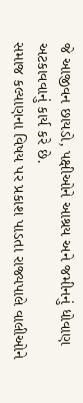જે આજીવન છાયડો, પક્ષીઓને આશ્રય અને જમીનનું ધોવાણ અટકાવવાનું કાર્ય કરે છે.
સમાજ કલ્યાણના વિષય પર પ્રકાશ પાડતા રાજ્યપાલે વાલીઓને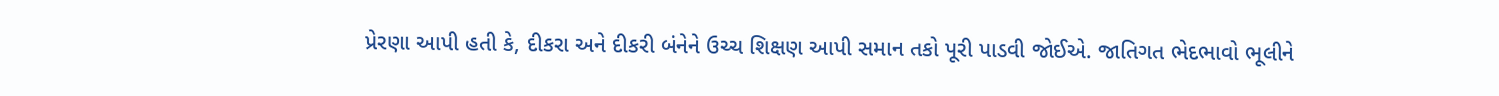પ્રેરણા આપી હતી કે, દીકરા અને દીકરી બંનેને ઉચ્ચ શિક્ષણ આપી સમાન તકો પૂરી પાડવી જોઈએ. જાતિગત ભેદભાવો ભૂલીને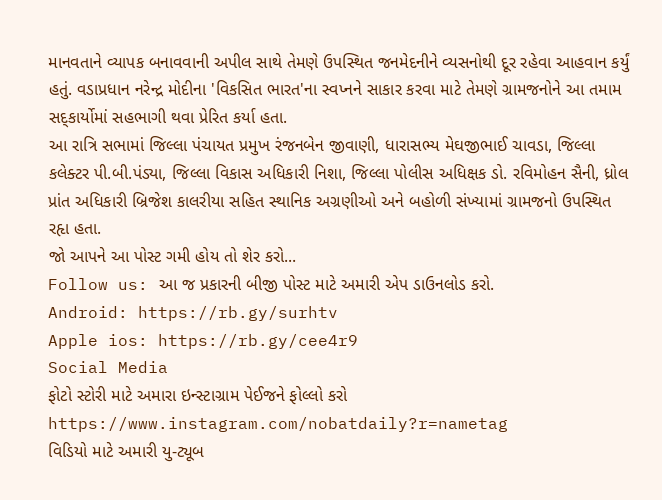માનવતાને વ્યાપક બનાવવાની અપીલ સાથે તેમણે ઉપસ્થિત જનમેદનીને વ્યસનોથી દૂર રહેવા આહવાન કર્યું હતું. વડાપ્રધાન નરેન્દ્ર મોદીના 'વિકસિત ભારત'ના સ્વપ્નને સાકાર કરવા માટે તેમણે ગ્રામજનોને આ તમામ સદ્કાર્યોમાં સહભાગી થવા પ્રેરિત કર્યા હતા.
આ રાત્રિ સભામાં જિલ્લા પંચાયત પ્રમુખ રંજનબેન જીવાણી, ધારાસભ્ય મેઘજીભાઈ ચાવડા, જિલ્લા કલેક્ટર પી.બી.પંડ્યા, જિલ્લા વિકાસ અધિકારી નિશા, જિલ્લા પોલીસ અધિક્ષક ડો. રવિમોહન સૈની, ધ્રોલ પ્રાંત અધિકારી બ્રિજેશ કાલરીયા સહિત સ્થાનિક અગ્રણીઓ અને બહોળી સંખ્યામાં ગ્રામજનો ઉપસ્થિત રહૃા હતા.
જો આપને આ પોસ્ટ ગમી હોય તો શેર કરો...
Follow us: આ જ પ્રકારની બીજી પોસ્ટ માટે અમારી એપ ડાઉનલોડ કરો.
Android: https://rb.gy/surhtv
Apple ios: https://rb.gy/cee4r9
Social Media
ફોટો સ્ટોરી માટે અમારા ઇન્સ્ટાગ્રામ પેઈજને ફોલ્લો કરો
https://www.instagram.com/nobatdaily?r=nametag
વિડિયો માટે અમારી યુ-ટ્યૂબ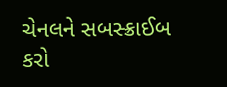ચેનલને સબસ્ક્રાઈબ કરો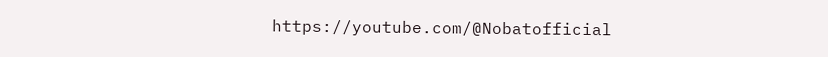https://youtube.com/@Nobatofficial